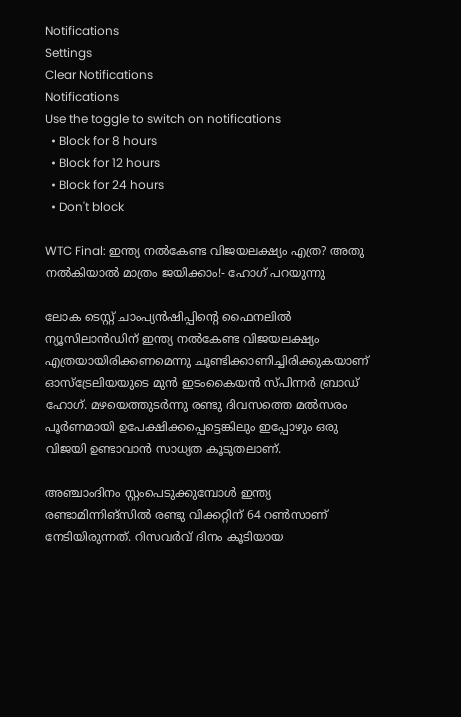Notifications
Settings
Clear Notifications
Notifications
Use the toggle to switch on notifications
  • Block for 8 hours
  • Block for 12 hours
  • Block for 24 hours
  • Don't block

WTC Final: ഇന്ത്യ നല്‍കേണ്ട വിജയലക്ഷ്യം എത്ര? അതു നല്‍കിയാല്‍ മാത്രം ജയിക്കാം!- ഹോഗ് പറയുന്നു

ലോക ടെസ്റ്റ് ചാംപ്യന്‍ഷിപ്പിന്റെ ഫൈനലില്‍ ന്യൂസിലാന്‍ഡിന് ഇന്ത്യ നല്‍കേണ്ട വിജയലക്ഷ്യം എത്രയായിരിക്കണമെന്നു ചൂണ്ടിക്കാണിച്ചിരിക്കുകയാണ് ഓസ്‌ട്രേലിയയുടെ മുന്‍ ഇടംകൈയന്‍ സ്പിന്നര്‍ ബ്രാഡ് ഹോഗ്. മഴയെത്തുടര്‍ന്നു രണ്ടു ദിവസത്തെ മല്‍സരം പൂര്‍ണമായി ഉപേക്ഷിക്കപ്പെട്ടെങ്കിലും ഇപ്പോഴും ഒരു വിജയി ഉണ്ടാവാന്‍ സാധ്യത കൂടുതലാണ്.

അഞ്ചാംദിനം സ്റ്റംപെടുക്കുമ്പോള്‍ ഇന്ത്യ രണ്ടാമിന്നിങ്‌സില്‍ രണ്ടു വിക്കറ്റിന് 64 റണ്‍സാണ് നേടിയിരുന്നത്. റിസവര്‍വ് ദിനം കൂടിയായ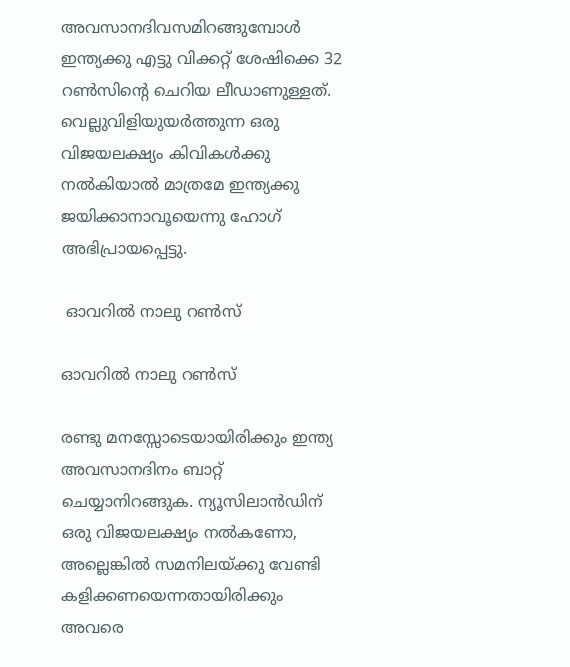അവസാനദിവസമിറങ്ങുമ്പോള്‍ ഇന്ത്യക്കു എട്ടു വിക്കറ്റ് ശേഷിക്കെ 32 റണ്‍സിന്റെ ചെറിയ ലീഡാണുള്ളത്. വെല്ലുവിളിയുയര്‍ത്തുന്ന ഒരു വിജയലക്ഷ്യം കിവികള്‍ക്കു നല്‍കിയാല്‍ മാത്രമേ ഇന്ത്യക്കു ജയിക്കാനാവൂയെന്നു ഹോഗ് അഭിപ്രായപ്പെട്ടു.

 ഓവറില്‍ നാലു റണ്‍സ്

ഓവറില്‍ നാലു റണ്‍സ്

രണ്ടു മനസ്സോടെയായിരിക്കും ഇന്ത്യ അവസാനദിനം ബാറ്റ് ചെയ്യാനിറങ്ങുക. ന്യൂസിലാന്‍ഡിന് ഒരു വിജയലക്ഷ്യം നല്‍കണോ, അല്ലെങ്കില്‍ സമനിലയ്ക്കു വേണ്ടി കളിക്കണയെന്നതായിരിക്കും അവരെ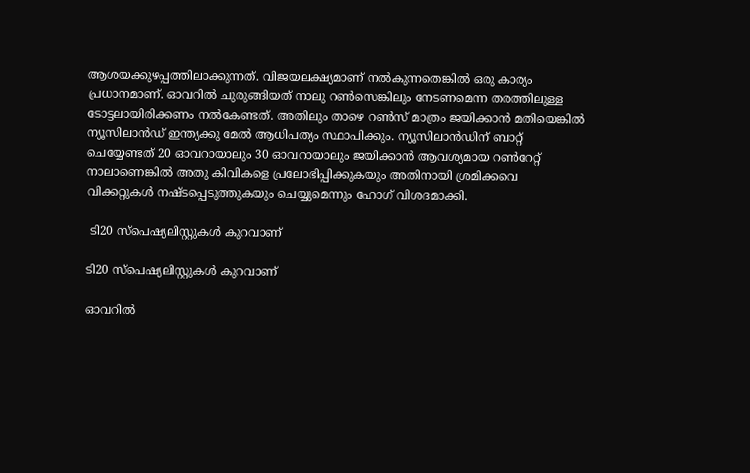ആശയക്കുഴപ്പത്തിലാക്കുന്നത്. വിജയലക്ഷ്യമാണ് നല്‍കുന്നതെങ്കില്‍ ഒരു കാര്യം പ്രധാനമാണ്. ഓവറില്‍ ചുരുങ്ങിയത് നാലു റണ്‍സെങ്കിലും നേടണമെന്ന തരത്തിലുള്ള ടോട്ടലായിരിക്കണം നല്‍കേണ്ടത്. അതിലും താഴെ റണ്‍സ് മാത്രം ജയിക്കാന്‍ മതിയെങ്കില്‍ ന്യൂസിലാന്‍ഡ് ഇന്ത്യക്കു മേല്‍ ആധിപത്യം സ്ഥാപിക്കും. ന്യൂസിലാന്‍ഡിന് ബാറ്റ് ചെയ്യേണ്ടത് 20 ഓവറായാലും 30 ഓവറായാലും ജയിക്കാന്‍ ആവശ്യമായ റണ്‍റേറ്റ് നാലാണെങ്കില്‍ അതു കിവികളെ പ്രലോഭിപ്പിക്കുകയും അതിനായി ശ്രമിക്കവെ വിക്കറ്റുകള്‍ നഷ്ടപ്പെടുത്തുകയും ചെയ്യുമെന്നും ഹോഗ് വിശദമാക്കി.

 ടി20 സ്‌പെഷ്യലിസ്റ്റുകള്‍ കുറവാണ്

ടി20 സ്‌പെഷ്യലിസ്റ്റുകള്‍ കുറവാണ്

ഓവറില്‍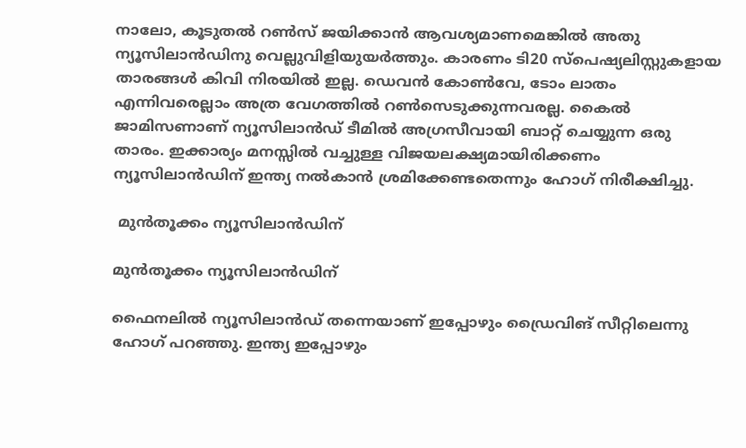നാലോ, കൂടുതല്‍ റണ്‍സ് ജയിക്കാന്‍ ആവശ്യമാണമെങ്കില്‍ അതു ന്യൂസിലാന്‍ഡിനു വെല്ലുവിളിയുയര്‍ത്തും. കാരണം ടി20 സ്‌പെഷ്യലിസ്റ്റുകളായ താരങ്ങള്‍ കിവി നിരയില്‍ ഇല്ല. ഡെവന്‍ കോണ്‍വേ, ടോം ലാതം എന്നിവരെല്ലാം അത്ര വേഗത്തില്‍ റണ്‍സെടുക്കുന്നവരല്ല. കൈല്‍ ജാമിസണാണ് ന്യൂസിലാന്‍ഡ് ടീമില്‍ അഗ്രസീവായി ബാറ്റ് ചെയ്യുന്ന ഒരു താരം. ഇക്കാര്യം മനസ്സില്‍ വച്ചുള്ള വിജയലക്ഷ്യമായിരിക്കണം ന്യൂസിലാന്‍ഡിന് ഇന്ത്യ നല്‍കാന്‍ ശ്രമിക്കേണ്ടതെന്നും ഹോഗ് നിരീക്ഷിച്ചു.

 മുന്‍തൂക്കം ന്യൂസിലാന്‍ഡിന്

മുന്‍തൂക്കം ന്യൂസിലാന്‍ഡിന്

ഫൈനലില്‍ ന്യൂസിലാന്‍ഡ് തന്നെയാണ് ഇപ്പോഴും ഡ്രൈവിങ് സീറ്റിലെന്നു ഹോഗ് പറഞ്ഞു. ഇന്ത്യ ഇപ്പോഴും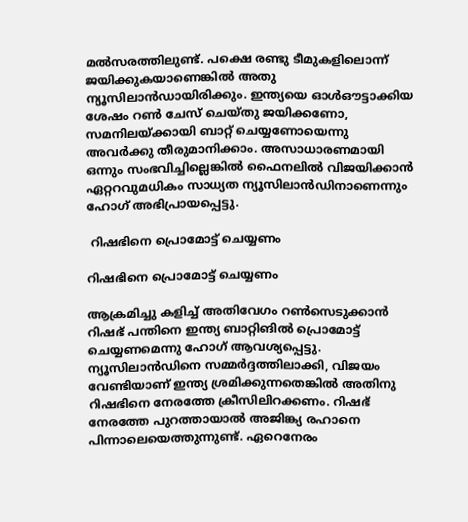മല്‍സരത്തിലുണ്ട്. പക്ഷെ രണ്ടു ടീമുകളിലൊന്ന് ജയിക്കുകയാണെങ്കില്‍ അതു ന്യൂസിലാന്‍ഡായിരിക്കും. ഇന്ത്യയെ ഓള്‍ഔട്ടാക്കിയ ശേഷം റണ്‍ ചേസ് ചെയ്തു ജയിക്കണോ, സമനിലയ്ക്കായി ബാറ്റ് ചെയ്യണോയെന്നു അവര്‍ക്കു തീരുമാനിക്കാം. അസാധാരണമായി ഒന്നും സംഭവിച്ചില്ലെങ്കില്‍ ഫൈനലില്‍ വിജയിക്കാന്‍ ഏറ്ററവുമധികം സാധ്യത ന്യൂസിലാന്‍ഡിനാണെന്നും ഹോഗ് അഭിപ്രായപ്പെട്ടു.

 റിഷഭിനെ പ്രൊമോട്ട് ചെയ്യണം

റിഷഭിനെ പ്രൊമോട്ട് ചെയ്യണം

ആക്രമിച്ചു കളിച്ച് അതിവേഗം റണ്‍സെടുക്കാന്‍ റിഷഭ് പന്തിനെ ഇന്ത്യ ബാറ്റിങില്‍ പ്രൊമോട്ട് ചെയ്യണമെന്നു ഹോഗ് ആവശ്യപ്പെട്ടു. ന്യൂസിലാന്‍ഡിനെ സമ്മര്‍ദ്ദത്തിലാക്കി, വിജയം വേണ്ടിയാണ് ഇന്ത്യ ശ്രമിക്കുന്നതെങ്കില്‍ അതിനു റിഷഭിനെ നേരത്തേ ക്രീസിലിറക്കണം. റിഷഭ് നേരത്തേ പുറത്തായാല്‍ അജിങ്ക്യ രഹാനെ പിന്നാലെയെത്തുന്നുണ്ട്. ഏറെനേരം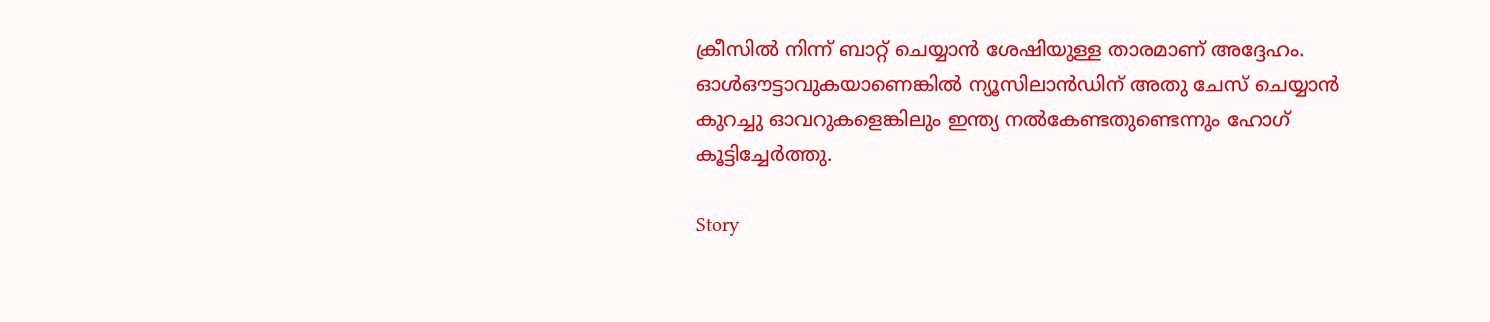ക്രീസില്‍ നിന്ന് ബാറ്റ് ചെയ്യാന്‍ ശേഷിയുള്ള താരമാണ് അദ്ദേഹം. ഓള്‍ഔട്ടാവുകയാണെങ്കില്‍ ന്യൂസിലാന്‍ഡിന് അതു ചേസ് ചെയ്യാന്‍ കുറച്ചു ഓവറുകളെങ്കിലും ഇന്ത്യ നല്‍കേണ്ടതുണ്ടെന്നും ഹോഗ് കൂട്ടിച്ചേര്‍ത്തു.

Story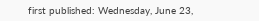first published: Wednesday, June 23,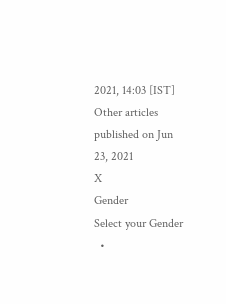2021, 14:03 [IST]
Other articles published on Jun 23, 2021
X
Gender
Select your Gender
  •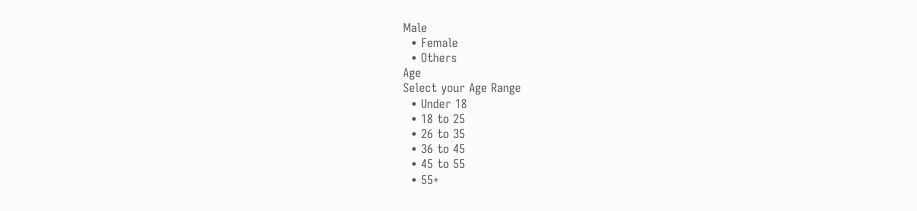Male
  • Female
  • Others
Age
Select your Age Range
  • Under 18
  • 18 to 25
  • 26 to 35
  • 36 to 45
  • 45 to 55
  • 55+